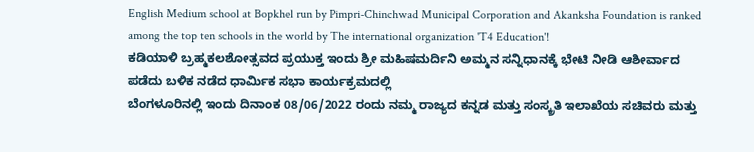English Medium school at Bopkhel run by Pimpri-Chinchwad Municipal Corporation and Akanksha Foundation is ranked among the top ten schools in the world by The international organization 'T4 Education'!
ಕಡಿಯಾಳಿ ಬ್ರಹ್ಮಕಲಶೋತ್ಸವದ ಪ್ರಯುಕ್ತ ಇಂದು ಶ್ರೀ ಮಹಿಷಮರ್ದಿನಿ ಅಮ್ಮನ ಸನ್ನಿಧಾನಕ್ಕೆ ಭೇಟಿ ನೀಡಿ ಆಶೀರ್ವಾದ ಪಡೆದು ಬಳಿಕ ನಡೆದ ಧಾರ್ಮಿಕ ಸಭಾ ಕಾರ್ಯಕ್ರಮದಲ್ಲಿ
ಬೆಂಗಳೂರಿನಲ್ಲಿ ಇಂದು ದಿನಾಂಕ 08/06/2022 ರಂದು ನಮ್ಮ ರಾಜ್ಯದ ಕನ್ನಡ ಮತ್ತು ಸಂಸ್ಕ್ರತಿ ಇಲಾಖೆಯ ಸಚಿವರು ಮತ್ತು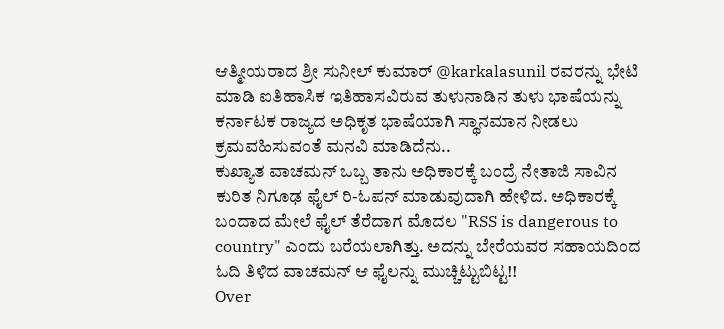ಆತ್ಮೀಯರಾದ ಶ್ರೀ ಸುನೀಲ್ ಕುಮಾರ್ @karkalasunil ರವರನ್ನು ಭೇಟಿ ಮಾಡಿ ಐತಿಹಾಸಿಕ ಇತಿಹಾಸವಿರುವ ತುಳುನಾಡಿನ ತುಳು ಭಾಷೆಯನ್ನು ಕರ್ನಾಟಕ ರಾಜ್ಯದ ಅಧಿಕೃತ ಭಾಷೆಯಾಗಿ ಸ್ಥಾನಮಾನ ನೀಡಲು ಕ್ರಮವಹಿಸುವಂತೆ ಮನವಿ ಮಾಡಿದೆನು..
ಕುಖ್ಯಾತ ವಾಚಮನ್ ಒಬ್ಬ ತಾನು ಅಧಿಕಾರಕ್ಕೆ ಬಂದ್ರೆ ನೇತಾಜಿ ಸಾವಿನ ಕುರಿತ ನಿಗೂಢ ಫೈಲ್ ರಿ-ಓಪನ್ ಮಾಡುವುದಾಗಿ ಹೇಳಿದ. ಅಧಿಕಾರಕ್ಕೆ ಬಂದಾದ ಮೇಲೆ ಫೈಲ್ ತೆರೆದಾಗ ಮೊದಲ "RSS is dangerous to country" ಎಂದು ಬರೆಯಲಾಗಿತ್ತು. ಅದನ್ನು ಬೇರೆಯವರ ಸಹಾಯದಿಂದ ಓದಿ ತಿಳಿದ ವಾಚಮನ್ ಆ ಫೈಲನ್ನು ಮುಚ್ಚಿಟ್ಟುಬಿಟ್ಟ!!
Over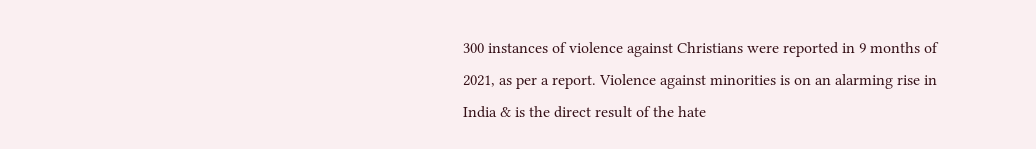300 instances of violence against Christians were reported in 9 months of 2021, as per a report. Violence against minorities is on an alarming rise in India & is the direct result of the hate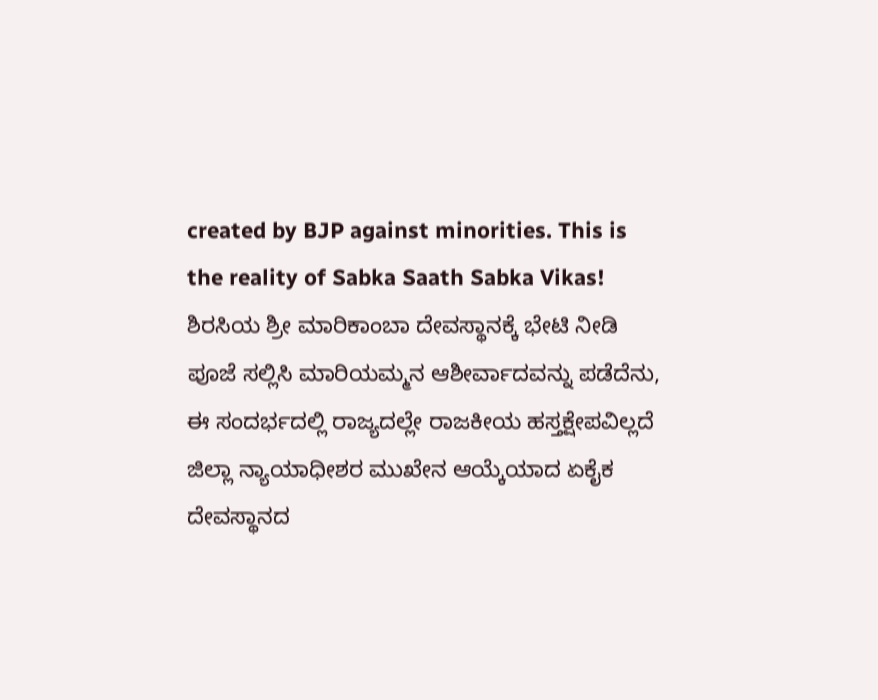created by BJP against minorities. This is the reality of Sabka Saath Sabka Vikas!
ಶಿರಸಿಯ ಶ್ರೀ ಮಾರಿಕಾಂಬಾ ದೇವಸ್ಥಾನಕ್ಕೆ ಭೇಟಿ ನೀಡಿ ಪೂಜೆ ಸಲ್ಲಿಸಿ ಮಾರಿಯಮ್ಮನ ಆಶೀರ್ವಾದವನ್ನು ಪಡೆದೆನು, ಈ ಸಂದರ್ಭದಲ್ಲಿ ರಾಜ್ಯದಲ್ಲೇ ರಾಜಕೀಯ ಹಸ್ತಕ್ಷೇಪವಿಲ್ಲದೆ ಜಿಲ್ಲಾ ನ್ಯಾಯಾಧೀಶರ ಮುಖೇನ ಆಯ್ಕೆಯಾದ ಏಕೈಕ ದೇವಸ್ಥಾನದ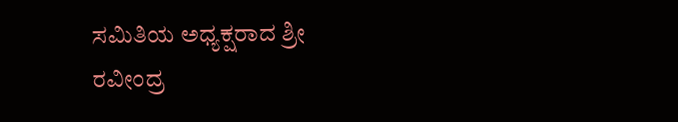ಸಮಿತಿಯ ಅಧ್ಯಕ್ಷರಾದ ಶ್ರೀ ರವೀಂದ್ರ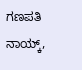ಗಣಪತಿ ನಾಯ್ಕ್,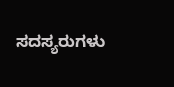ಸದಸ್ಯರುಗಳು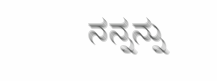ನನ್ನನ್ನು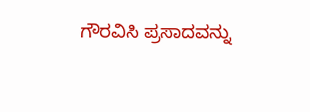ಗೌರವಿಸಿ ಪ್ರಸಾದವನ್ನು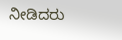ನೀಡಿದರು